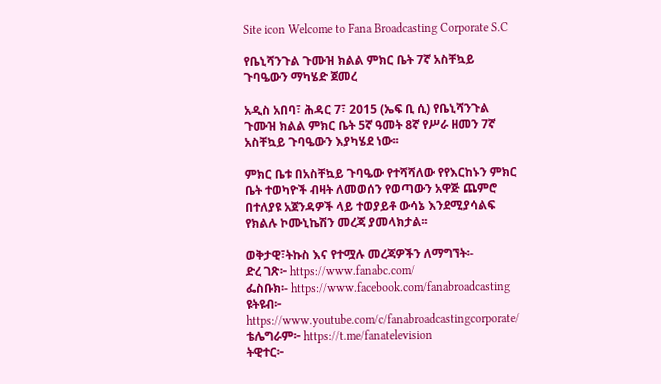Site icon Welcome to Fana Broadcasting Corporate S.C

የቤኒሻንጉል ጉሙዝ ክልል ምክር ቤት 7ኛ አስቸኳይ ጉባዔውን ማካሄድ ጀመረ

አዲስ አበባ፣ ሕዳር 7፣ 2015 (ኤፍ ቢ ሲ) የቤኒሻንጉል ጉሙዝ ክልል ምክር ቤት 5ኛ ዓመት 8ኛ የሥራ ዘመን 7ኛ አስቸኳይ ጉባዔውን እያካሄደ ነው፡፡

ምክር ቤቱ በአስቸኳይ ጉባዔው የተሻሻለው የየእርከኑን ምክር ቤት ተወካዮች ብዛት ለመወሰን የወጣውን አዋጅ ጨምሮ በተለያዩ አጀንዳዎች ላይ ተወያይቶ ውሳኔ እንደሚያሳልፍ የክልሉ ኮሙኒኬሽን መረጃ ያመላክታል፡፡

ወቅታዊ፣ትኩስ እና የተሟሉ መረጃዎችን ለማግኘት፡-
ድረ ገጽ፦ https://www.fanabc.com/
ፌስቡክ፡- https://www.facebook.com/fanabroadcasting
ዩትዩብ፦ https://www.youtube.com/c/fanabroadcastingcorporate/
ቴሌግራም፦ https://t.me/fanatelevision
ትዊተር፦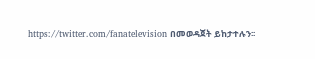https://twitter.com/fanatelevision በመወዳጀት ይከታተሉን፡፡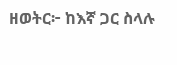ዘወትር፦ ከእኛ ጋር ስላሉ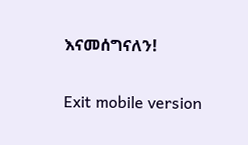እናመሰግናለን!

Exit mobile version